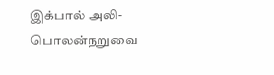இக்பால் அலி-
பொலன்நறுவை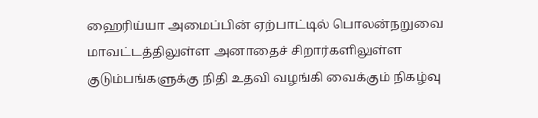ஹைரிய்யா அமைப்பின் ஏற்பாட்டில் பொலன்நறுவை மாவட்டத்திலுள்ள அனாதைச் சிறார்களிலுள்ள குடும்பங்களுக்கு நிதி உதவி வழங்கி வைக்கும் நிகழ்வு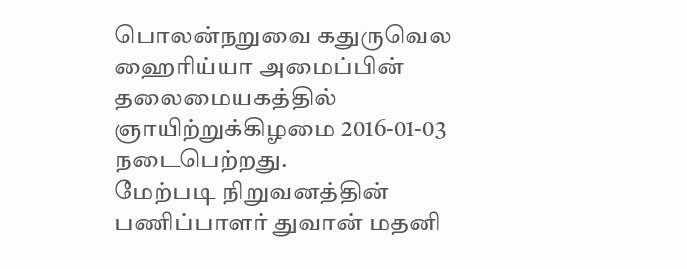பொலன்நறுவை கதுருவெல ஹைரிய்யா அமைப்பின் தலைமையகத்தில் ஞாயிற்றுக்கிழமை 2016-01-03 நடைபெற்றது.
மேற்படி நிறுவனத்தின் பணிப்பாளர் துவான் மதனி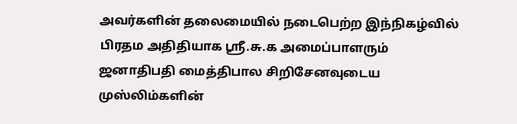அவர்களின் தலைமையில் நடைபெற்ற இந்நிகழ்வில் பிரதம அதிதியாக ஸ்ரீ.சு.க அமைப்பாளரும் ஜனாதிபதி மைத்திபால சிறிசேனவுடைய முஸ்லிம்களின்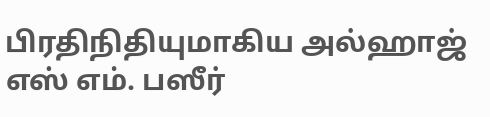பிரதிநிதியுமாகிய அல்ஹாஜ் எஸ் எம். பஸீர்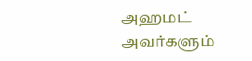அஹமட் அவர்களும்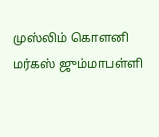முஸ்லிம் கொளனி மர்கஸ் ஜும்மாபள்ளி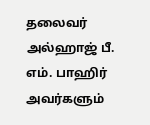தலைவர் அல்ஹாஜ் பீ. எம். பாஹிர் அவர்களும்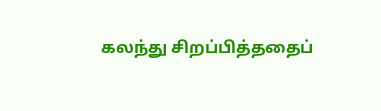கலந்து சிறப்பித்ததைப்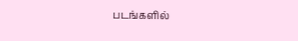படங்களில்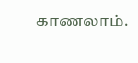காணலாம்.